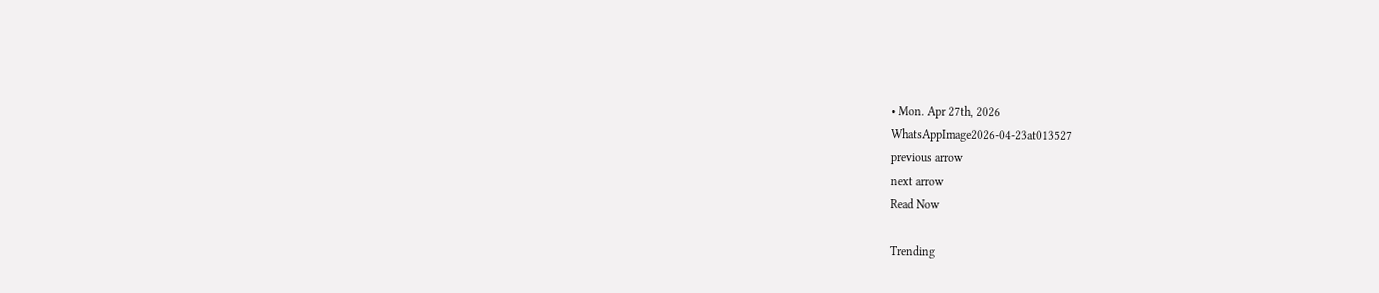• Mon. Apr 27th, 2026
WhatsAppImage2026-04-23at013527
previous arrow
next arrow
Read Now

Trending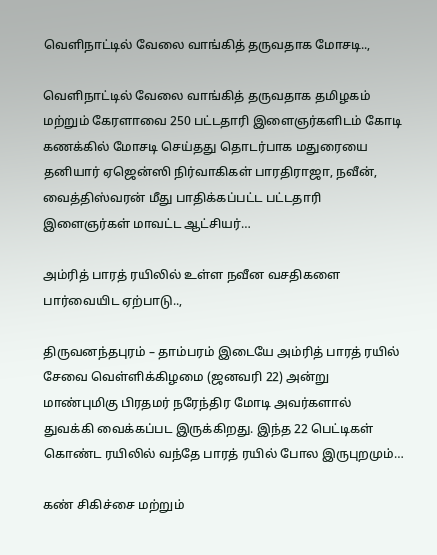வெளிநாட்டில் வேலை வாங்கித் தருவதாக மோசடி..,

வெளிநாட்டில் வேலை வாங்கித் தருவதாக தமிழகம் மற்றும் கேரளாவை 250 பட்டதாரி இளைஞர்களிடம் கோடி கணக்கில் மோசடி செய்தது தொடர்பாக மதுரையை தனியார் ஏஜென்ஸி நிர்வாகிகள் பாரதிராஜா, நவீன், வைத்திஸ்வரன் மீது பாதிக்கப்பட்ட பட்டதாரி இளைஞர்கள் மாவட்ட ஆட்சியர்…

அம்ரித் பாரத் ரயிலில் உள்ள நவீன வசதிகளை பார்வையிட ஏற்பாடு..,

திருவனந்தபுரம் – தாம்பரம் இடையே அம்ரித் பாரத் ரயில் சேவை வெள்ளிக்கிழமை (ஜனவரி 22) அன்று மாண்புமிகு பிரதமர் நரேந்திர மோடி அவர்களால் துவக்கி வைக்கப்பட இருக்கிறது. இந்த 22 பெட்டிகள் கொண்ட ரயிலில் வந்தே பாரத் ரயில் போல இருபுறமும்…

கண் சிகிச்சை மற்றும்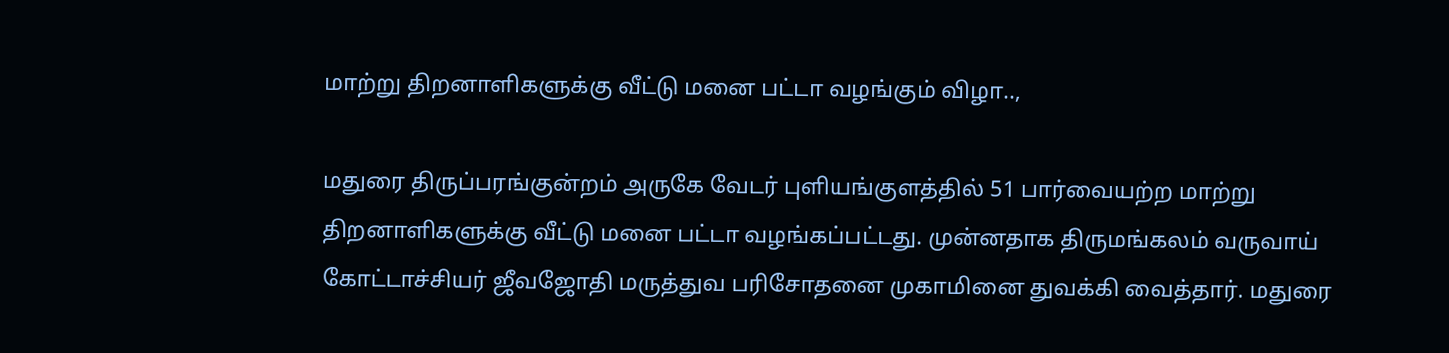மாற்று திறனாளிகளுக்கு வீட்டு மனை பட்டா வழங்கும் விழா..,

மதுரை திருப்பரங்குன்றம் அருகே வேடர் புளியங்குளத்தில் 51 பார்வையற்ற மாற்று திறனாளிகளுக்கு வீட்டு மனை பட்டா வழங்கப்பட்டது. முன்னதாக திருமங்கலம் வருவாய் கோட்டாச்சியர் ஜீவஜோதி மருத்துவ பரிசோதனை முகாமினை துவக்கி வைத்தார். மதுரை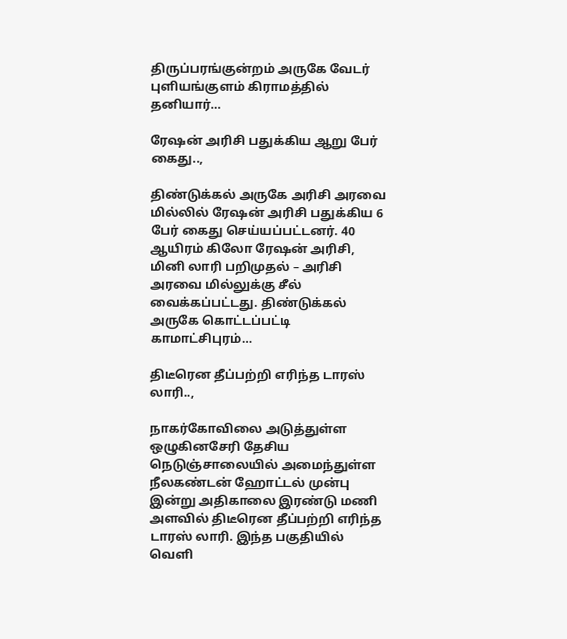திருப்பரங்குன்றம் அருகே வேடர் புளியங்குளம் கிராமத்தில் தனியார்…

ரேஷன் அரிசி பதுக்கிய ஆறு பேர் கைது..,

திண்டுக்கல் அருகே அரிசி அரவை மில்லில் ரேஷன் அரிசி பதுக்கிய 6 பேர் கைது செய்யப்பட்டனர். 40 ஆயிரம் கிலோ ரேஷன் அரிசி, மினி லாரி பறிமுதல் – அரிசி அரவை மில்லுக்கு சீல் வைக்கப்பட்டது. திண்டுக்கல் அருகே கொட்டப்பட்டி காமாட்சிபுரம்…

திடீரென தீப்பற்றி எரிந்த டாரஸ் லாரி..,

நாகர்கோவிலை அடுத்துள்ள ஒழுகினசேரி தேசிய நெடுஞ்சாலையில் அமைந்துள்ள நீலகண்டன் ஹோட்டல் முன்பு இன்று அதிகாலை இரண்டு மணி அளவில் திடீரென தீப்பற்றி எரிந்த டாரஸ் லாரி. இந்த பகுதியில் வெளி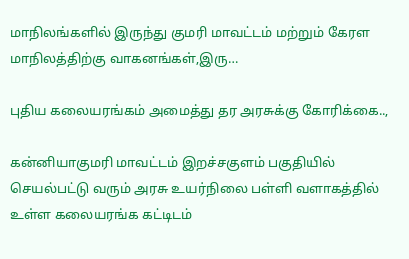மாநிலங்களில் இருந்து குமரி மாவட்டம் மற்றும் கேரள மாநிலத்திற்கு வாகனங்கள்,இரு…

புதிய கலையரங்கம் அமைத்து தர அரசுக்கு கோரிக்கை..,

கன்னியாகுமரி மாவட்டம் இறச்சகுளம் பகுதியில் செயல்பட்டு வரும் அரசு உயர்நிலை பள்ளி வளாகத்தில் உள்ள கலையரங்க கட்டிடம்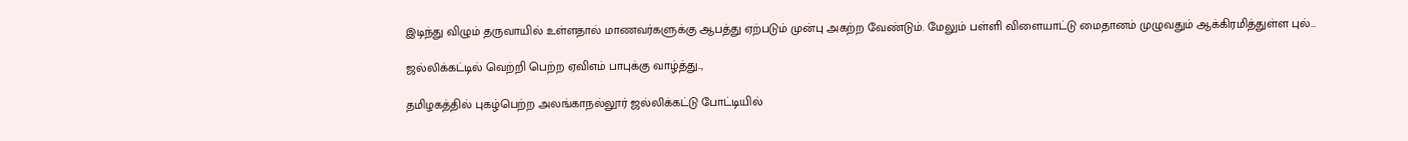இடிந்து விழும் தருவாயில் உள்ளதால் மாணவர்களுக்கு ஆபத்து ஏற்படும் முன்பு அகற்ற வேண்டும். மேலும் பள்ளி விளையாட்டு மைதானம் முழுவதும் ஆக்கிரமித்துள்ள புல்…

ஜல்லிக்கட்டில் வெற்றி பெற்ற ஏவிஎம் பாபுக்கு வாழ்த்து..,

தமிழகத்தில் புகழ்பெற்ற அலங்காநல்லூர் ஜல்லிக்கட்டு போட்டியில்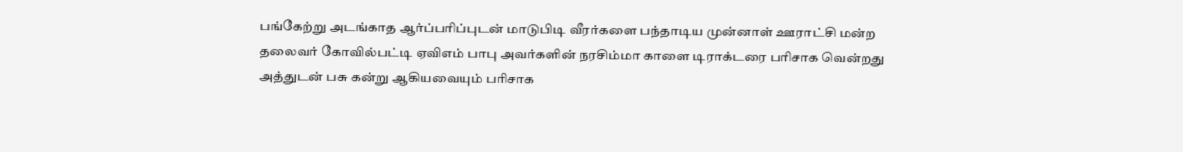பங்கேற்று அடங்காத ஆர்ப்பரிப்புடன் மாடுபிடி வீரர்களை பந்தாடிய முன்னாள் ஊராட்சி மன்ற தலைவர் கோவில்பட்டி ஏவிஎம் பாபு அவர்களின் நரசிம்மா காளை டிராக்டரை பரிசாக வென்றது அத்துடன் பசு கன்று ஆகியவையும் பரிசாக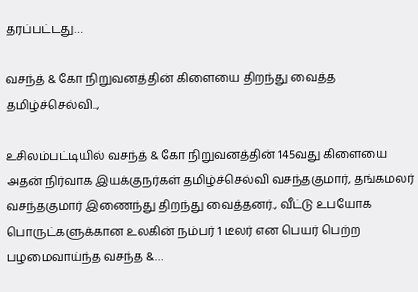தரப்பட்டது…

வசந்த் & கோ நிறுவனத்தின் கிளையை திறந்து வைத்த தமிழ்ச்செல்வி..,

உசிலம்பட்டியில் வசந்த் & கோ நிறுவனத்தின் 145வது கிளையை அதன் நிர்வாக இயக்குநர்கள் தமிழ்ச்செல்வி வசந்தகுமார், தங்கமலர் வசந்தகுமார் இணைந்து திறந்து வைத்தனர்., வீட்டு உபயோக பொருட்களுக்கான உலகின் நம்பர் 1 டீலர் என பெயர் பெற்ற பழமைவாய்ந்த வசந்த &…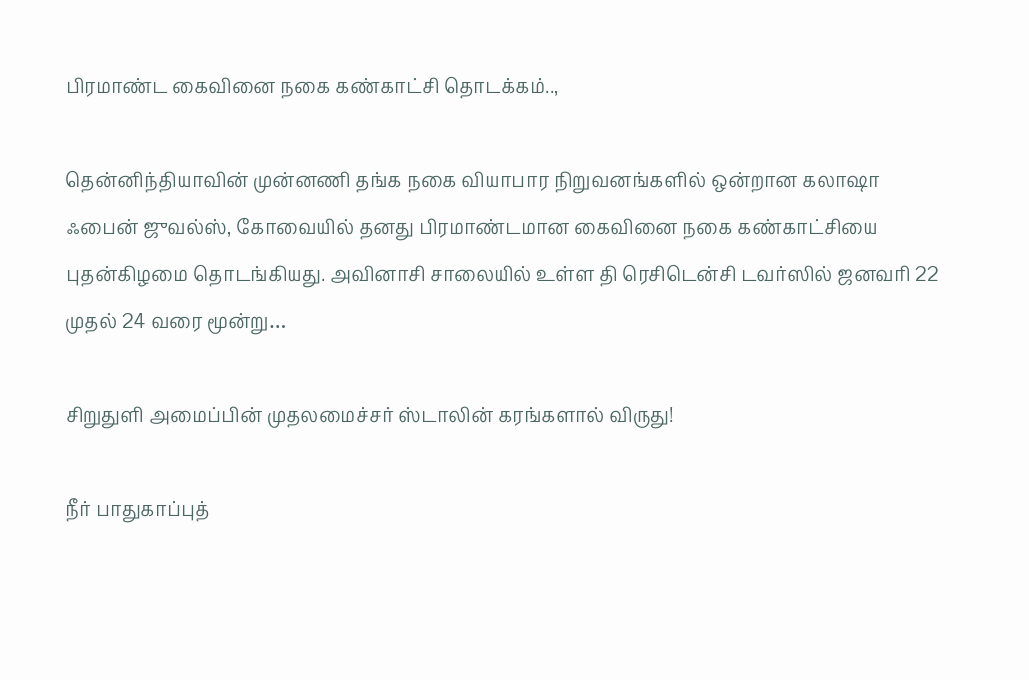பிரமாண்ட கைவினை நகை கண்காட்சி தொடக்கம்..,

தென்னிந்தியாவின் முன்னணி தங்க நகை வியாபார நிறுவனங்களில் ஒன்றான கலாஷா ஃபைன் ஜுவல்ஸ், கோவையில் தனது பிரமாண்டமான கைவினை நகை கண்காட்சியை புதன்கிழமை தொடங்கியது. அவினாசி சாலையில் உள்ள தி ரெசிடென்சி டவர்ஸில் ஜனவரி 22 முதல் 24 வரை மூன்று…

சிறுதுளி அமைப்பின் முதலமைச்சர் ஸ்டாலின் கரங்களால் விருது!

நீர் பாதுகாப்புத்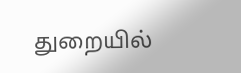துறையில்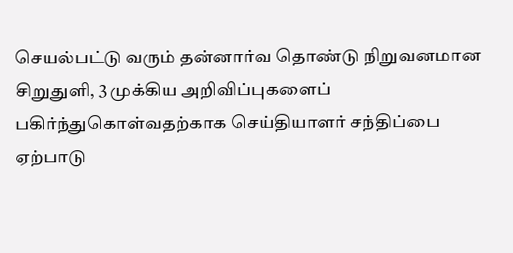செயல்பட்டு வரும் தன்னார்வ தொண்டு நிறுவனமான சிறுதுளி, 3 முக்கிய அறிவிப்புகளைப் பகிர்ந்துகொள்வதற்காக செய்தியாளர் சந்திப்பை ஏற்பாடு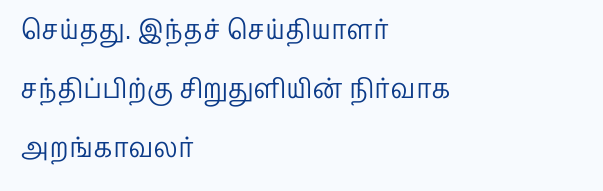செய்தது. இந்தச் செய்தியாளர் சந்திப்பிற்கு சிறுதுளியின் நிர்வாக அறங்காவலர்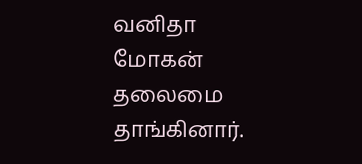வனிதா மோகன் தலைமை தாங்கினார்.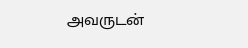அவருடன்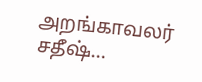அறங்காவலர் சதீஷ்…